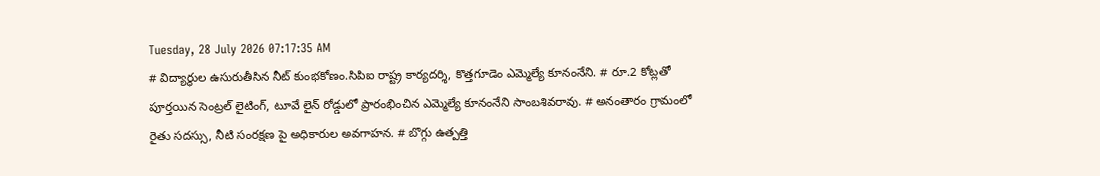Tuesday, 28 July 2026 07:17:35 AM
# విద్యార్థుల ఉసురుతీసిన నీట్ కుంభకోణం.సిపిఐ రాష్ట్ర కార్యదర్శి, కొత్తగూడెం ఎమ్మెల్యే కూనంనేని. # రూ.2 కోట్లతో పూర్తయిన సెంట్రల్ లైటింగ్, టూవే లైన్ రోడ్డులో ప్రారంభించిన ఎమ్మెల్యే కూనంనేని సాంబశివరావు. # అనంతారం గ్రామంలో రైతు సదస్సు, నీటి సంరక్షణ పై అధికారుల అవగాహన. # బొగ్గు ఉత్పత్తి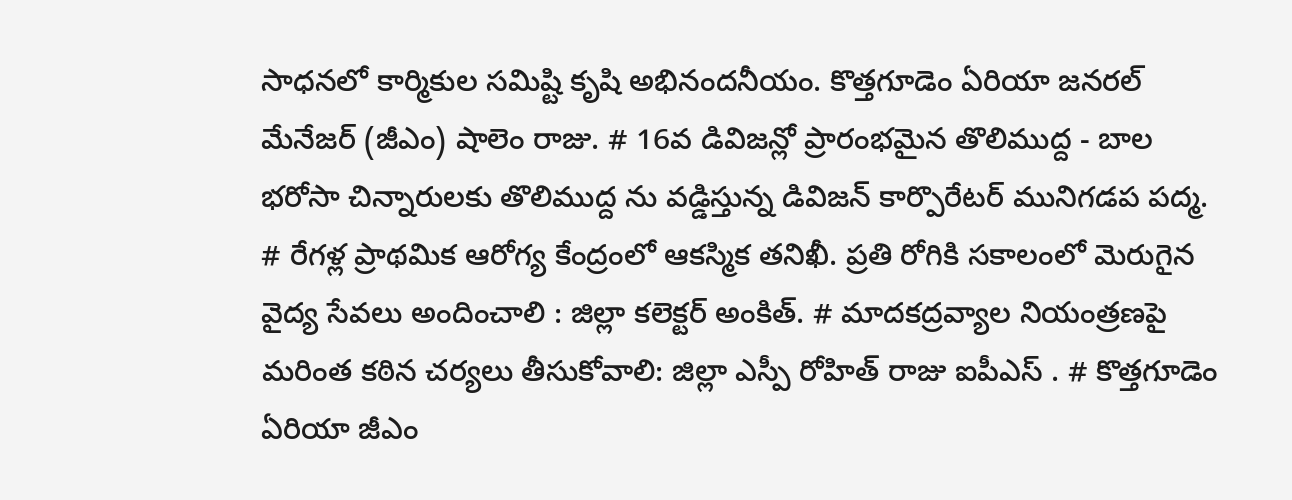సాధనలో కార్మికుల సమిష్టి కృషి అభినందనీయం. కొత్తగూడెం ఏరియా జనరల్ మేనేజర్ (జీఎం) షాలెం రాజు. # 16వ డివిజన్లో ప్రారంభమైన తొలిముద్ద - బాల భరోసా చిన్నారులకు తొలిముద్ద ను వడ్డిస్తున్న డివిజన్ కార్పొరేటర్ మునిగడప పద్మ. # రేగళ్ల ప్రాథమిక ఆరోగ్య కేంద్రంలో ఆకస్మిక తనిఖీ. ప్రతి రోగికి సకాలంలో మెరుగైన వైద్య సేవలు అందించాలి : జిల్లా కలెక్టర్ అంకిత్. # మాదకద్రవ్యాల నియంత్రణపై మరింత కఠిన చర్యలు తీసుకోవాలి: జిల్లా ఎస్పీ రోహిత్ రాజు ఐపీఎస్ . # కొత్తగూడెం ఏరియా జీఎం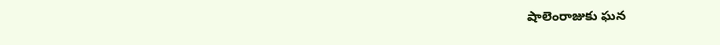షాలెంరాజుకు ఘన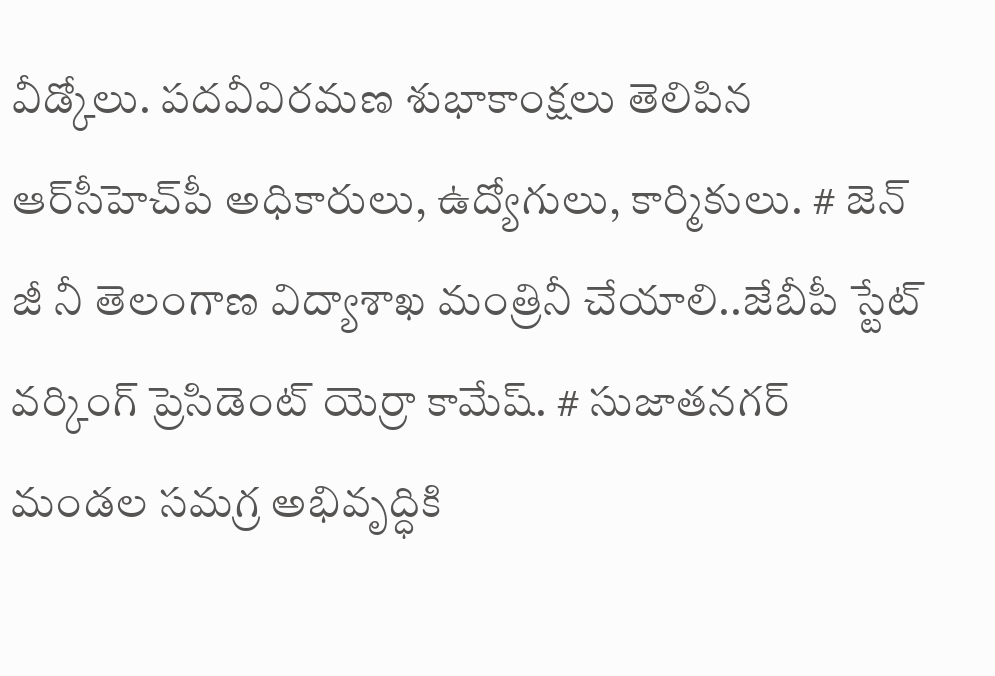వీడ్కోలు. పదవీవిరమణ శుభాకాంక్షలు తెలిపిన ఆర్‌సీహెచ్‌పీ అధికారులు, ఉద్యోగులు, కార్మికులు. # జెన్ జీ నీ తెలంగాణ విద్యాశాఖ మంత్రినీ చేయాలి..జేబీపీ స్టేట్ వర్కింగ్ ప్రెసిడెంట్ యెర్రా కామేష్. # సుజాతనగర్ మండల సమగ్ర అభివృద్ధికి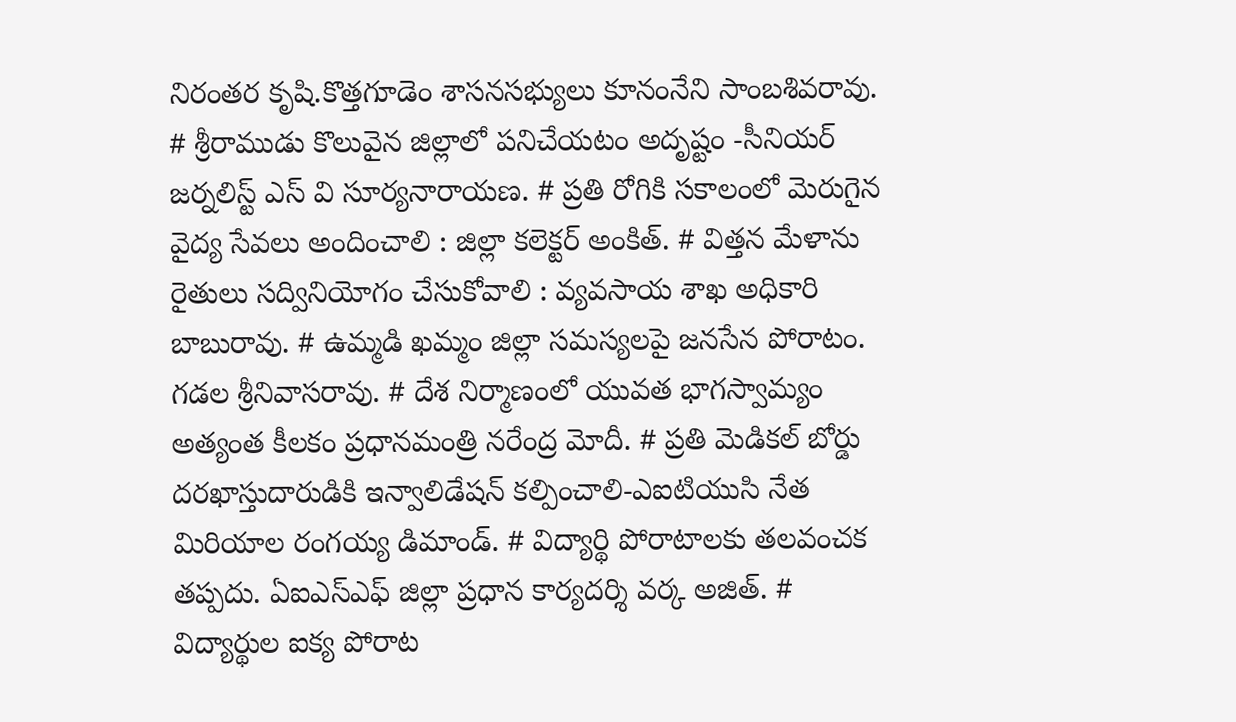నిరంతర కృషి.కొత్తగూడెం శాసనసభ్యులు కూనంనేని సాంబశివరావు. # శ్రీరాముడు కొలువైన జిల్లాలో పనిచేయటం అదృష్టం -సీనియర్ జర్నలిస్ట్ ఎస్ వి సూర్యనారాయణ. # ప్రతి రోగికి సకాలంలో మెరుగైన వైద్య సేవలు అందించాలి : జిల్లా కలెక్టర్ అంకిత్. # విత్తన మేళాను రైతులు సద్వినియోగం చేసుకోవాలి : వ్యవసాయ శాఖ అధికారి బాబురావు. # ఉమ్మడి ఖమ్మం జిల్లా సమస్యలపై జనసేన పోరాటం. గడల శ్రీనివాసరావు. # దేశ నిర్మాణంలో యువత భాగస్వామ్యం అత్యంత కీలకం ప్రధానమంత్రి నరేంద్ర మోదీ. # ప్రతి మెడికల్ బోర్డు దరఖాస్తుదారుడికి ఇన్వాలిడేషన్ కల్పించాలి-ఎఐటియుసి నేత మిరియాల రంగయ్య డిమాండ్. # విద్యార్థి పోరాటాలకు తలవంచక తప్పదు. ఏఐఎస్ఎఫ్ జిల్లా ప్రధాన కార్యదర్శి వర్క అజిత్. # విద్యార్థుల ఐక్య పోరాట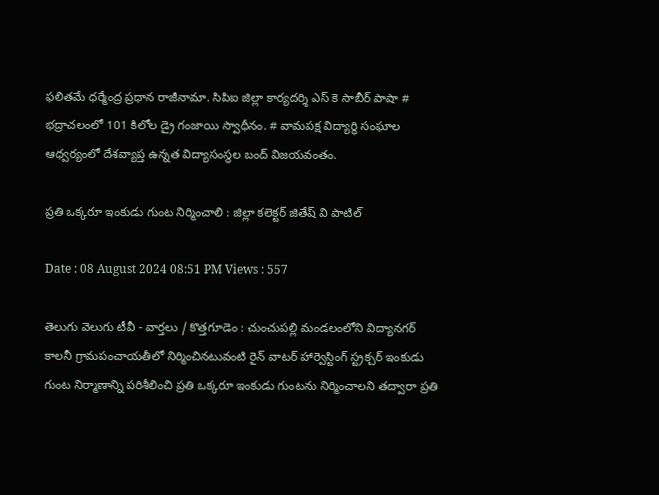ఫలితమే ధర్మేంద్ర ప్రధాన రాజీనామా. సిపిఐ జిల్లా కార్యదర్శి ఎస్ కె సాబీర్ పాషా # భద్రాచలంలో 101 కిలోల డ్రై గంజాయి స్వాధీనం. # వామపక్ష విద్యార్థి సంఘాల ఆధ్వర్యంలో దేశవ్యాప్త ఉన్నత విద్యాసంస్థల బంద్ విజయవంతం.

ప్రతి ఒక్కరూ ఇంకుడు గుంట నిర్మించాలి : జిల్లా కలెక్టర్ జితేష్ వి పాటిల్

Date : 08 August 2024 08:51 PM Views : 557

తెలుగు వెలుగు టీవీ - వార్తలు / కొత్తగూడెం : చుంచుపల్లి మండలంలోని విద్యానగర్ కాలనీ గ్రామపంచాయతీలో నిర్మించినటువంటి రైన్ వాటర్ హార్వెస్టింగ్ స్ట్రక్చర్ ఇంకుడు గుంట నిర్మాణాన్ని పరిశీలించి ప్రతి ఒక్కరూ ఇంకుడు గుంటను నిర్మించాలని తద్వారా ప్రతి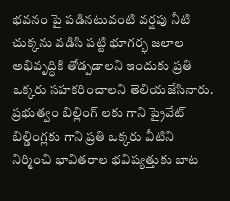భవనం పై పడినటువంటి వర్షపు నీటి చుక్కను వడిసి పట్టి భూగర్భ జలాల అభివృద్ధికి తోడ్పడాలని ఇందుకు ప్రతి ఒక్కరు సహకరించాలని తెలియజేసినారు. ప్రభుత్వం బిల్లింగ్ లకు గాని ప్రైవేట్ బిల్డింగ్లకు గాని ప్రతి ఒక్కరు వీటిని నిర్మించి భావితరాల భవిష్యత్తుకు బాట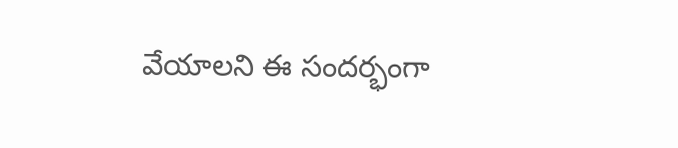వేయాలని ఈ సందర్భంగా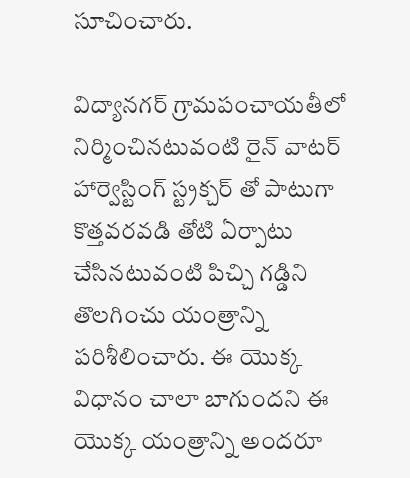సూచించారు.

విద్యానగర్ గ్రామపంచాయతీలో నిర్మించినటువంటి రైన్ వాటర్ హార్వెస్టింగ్ స్ట్రక్చర్ తో పాటుగా కొత్తవరవడి తోటి ఏర్పాటు చేసినటువంటి పిచ్చి గడ్డిని తొలగించు యంత్రాన్ని పరిశీలించారు. ఈ యొక్క విధానం చాలా బాగుందని ఈ యొక్క యంత్రాన్ని అందరూ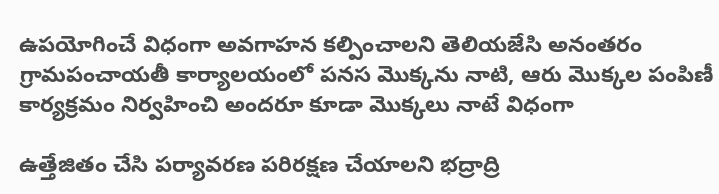ఉపయోగించే విధంగా అవగాహన కల్పించాలని తెలియజేసి అనంతరం గ్రామపంచాయతీ కార్యాలయంలో పనస మొక్కను నాటి, ఆరు మొక్కల పంపిణీ కార్యక్రమం నిర్వహించి అందరూ కూడా మొక్కలు నాటే విధంగా

ఉత్తేజితం చేసి పర్యావరణ పరిరక్షణ చేయాలని భద్రాద్రి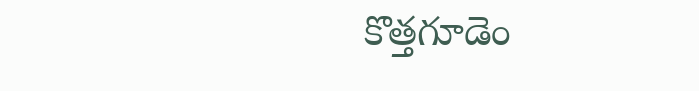కొత్తగూడెం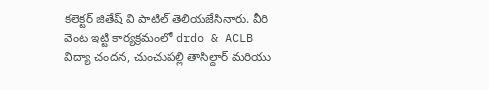కలెక్టర్ జితేష్ వి పాటిల్ తెలియజేసినారు. వీరి వెంట ఇట్టి కార్యక్రమంలో drdo & ACLB విద్యా చందన, చుంచుపల్లి తాసిల్దార్ మరియు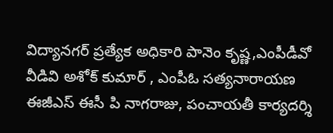విద్యానగర్ ప్రత్యేక అధికారి పానెం కృష్ణ,ఎంపీడీవో వీడివి అశోక్ కుమార్ , ఎంపీఓ సత్యనారాయణ ఈజీఎస్ ఈసీ పి నాగరాజు, పంచాయతీ కార్యదర్శి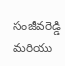సంజీవరెడ్డి మరియు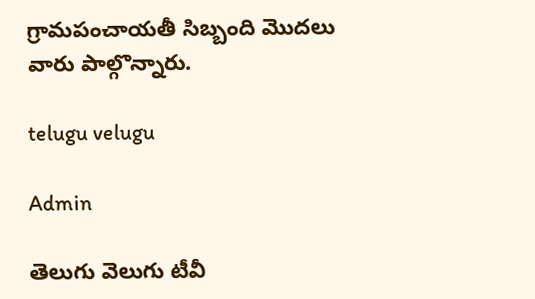గ్రామపంచాయతీ సిబ్బంది మొదలు వారు పాల్గొన్నారు.

telugu velugu

Admin

తెలుగు వెలుగు టీవీ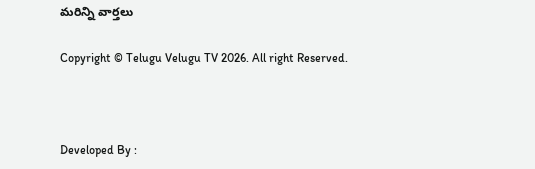మరిన్ని వార్తలు

Copyright © Telugu Velugu TV 2026. All right Reserved.



Developed By :